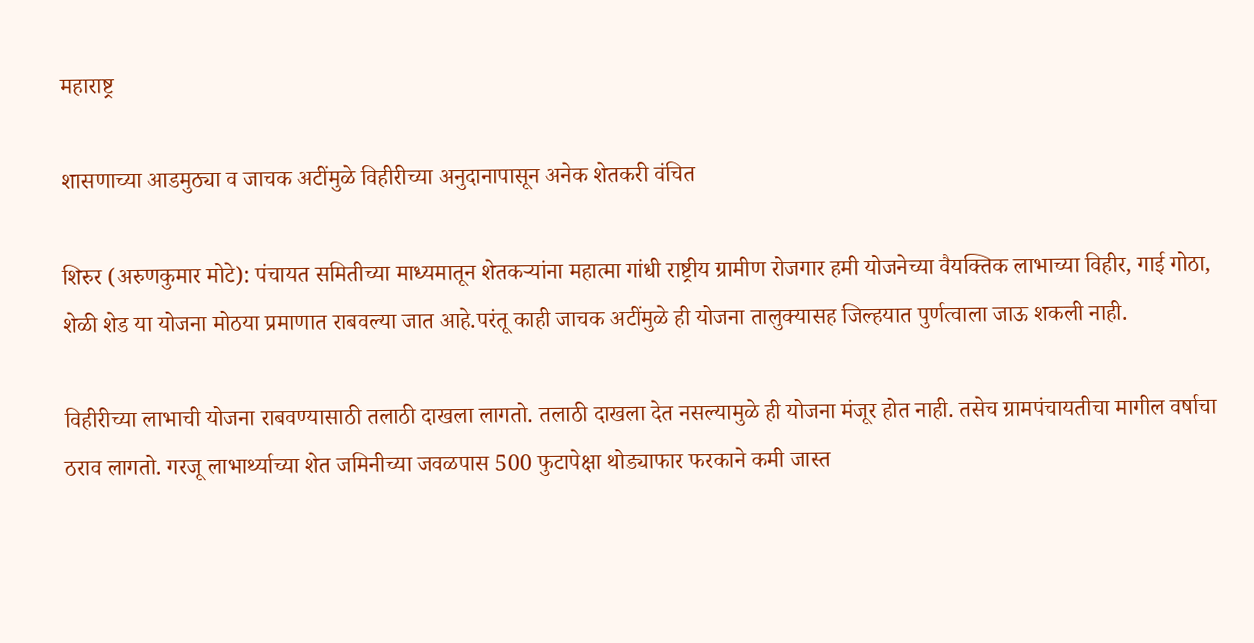महाराष्ट्र

शासणाच्या आडमुठ्या व जाचक अटींमुळे विहीरीच्या अनुदानापासून अनेक शेतकरी वंचित

शिरुर (अरुणकुमार मोटे): पंचायत समितीच्या माध्यमातून शेतकऱ्यांना महात्मा गांधी राष्ट्रीय ग्रामीण रोजगार हमी योजनेच्या वैयक्तिक लाभाच्या विहीर, गाई गोठा, शेळी शेड या योजना मोठया प्रमाणात राबवल्या जात आहे.परंतू काही जाचक अटींमुळे ही योजना तालुक्यासह जिल्हयात पुर्णत्वाला जाऊ शकली नाही.

विहीरीच्या लाभाची योजना राबवण्यासाठी तलाठी दाखला लागतो. तलाठी दाखला देत नसल्यामुळे ही योजना मंजूर होत नाही. तसेच ग्रामपंचायतीचा मागील वर्षाचा ठराव लागतो. गरजू लाभार्थ्याच्या शेत जमिनीच्या जवळपास 500 फुटापेक्षा थोड्याफार फरकाने कमी जास्त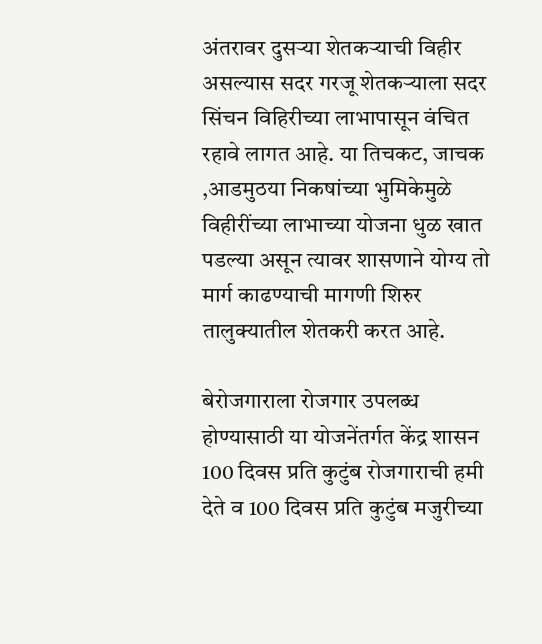अंतरावर दुसऱ्या शेतकऱ्याची विहीर असल्यास सदर गरजू शेतकऱ्याला सदर सिंचन विहिरीच्या लाभापासून वंचित रहावे लागत आहे. या तिचकट, जाचक ,आडमुठया निकषांच्या भुमिकेमुळे विहीरींच्या लाभाच्या योजना धुळ खात पडल्या असून त्यावर शासणाने योग्य तो मार्ग काढण्याची मागणी शिरुर तालुक्यातील शेतकरी करत आहे.

बेरोजगाराला रोजगार उपलब्ध होण्यासाठी या योजनेंतर्गत केंद्र शासन 100 दिवस प्रति कुटुंब रोजगाराची हमी देते व 100 दिवस प्रति कुटुंब मजुरीच्या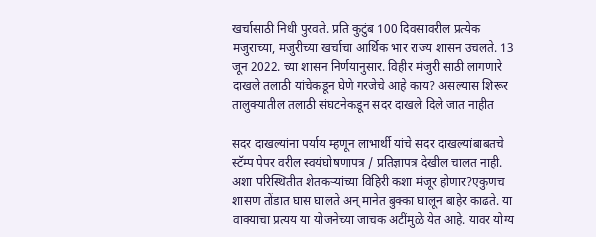खर्चासाठी निधी पुरवते. प्रति कुटुंब 100 दिवसावरील प्रत्येक मजुराच्या, मजुरीच्या खर्चाचा आर्थिक भार राज्य शासन उचलते. 13 जून 2022. च्या शासन निर्णयानुसार. विहीर मंजुरी साठी लागणारे दाखले तलाठी यांचेकडून घेणे गरजेचे आहे काय? असल्यास शिरूर तालुक्यातील तलाठी संघटनेकडून सदर दाखले दिले जात नाहीत

सदर दाखल्यांना पर्याय म्हणून लाभार्थी यांचे सदर दाखल्यांबाबतचे स्टॅम्प पेपर वरील स्वयंघोषणापत्र / प्रतिज्ञापत्र देखील चालत नाही. अशा परिस्थितीत शेतकऱ्यांच्या विहिरी कशा मंजूर होणार?एकुणच शासण तोंडात घास घालते अन् मानेत बुक्का घालून बाहेर काढते. या वाक्याचा प्रत्यय या योजनेच्या जाचक अटींमुळे येत आहे. यावर योग्य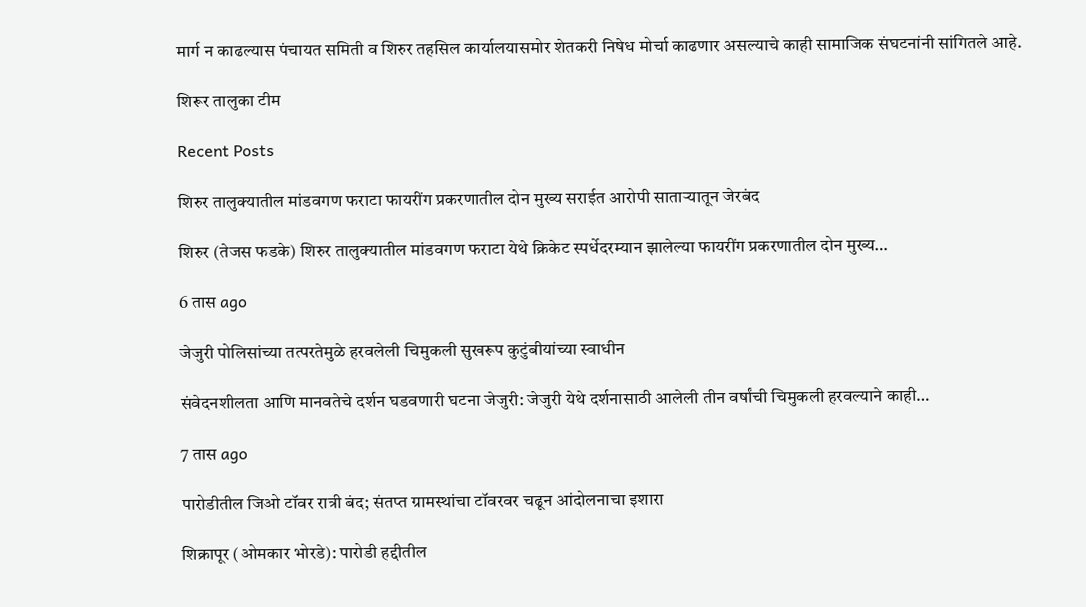मार्ग न काढल्यास पंचायत समिती व शिरुर तहसिल कार्यालयासमोर शेतकरी निषेध मोर्चा काढणार असल्याचे काही सामाजिक संघटनांनी सांगितले आहे.

शिरूर तालुका टीम

Recent Posts

शिरुर तालुक्यातील मांडवगण फराटा फायरींग प्रकरणातील दोन मुख्य सराईत आरोपी साताऱ्यातून जेरबंद

शिरुर (तेजस फडके) शिरुर तालुक्यातील मांडवगण फराटा येथे क्रिकेट स्पर्धेदरम्यान झालेल्या फायरींग प्रकरणातील दोन मुख्य…

6 तास ago

जेजुरी पोलिसांच्या तत्परतेमुळे हरवलेली चिमुकली सुखरूप कुटुंबीयांच्या स्वाधीन

संवेदनशीलता आणि मानवतेचे दर्शन घडवणारी घटना जेजुरी: जेजुरी येथे दर्शनासाठी आलेली तीन वर्षांची चिमुकली हरवल्याने काही…

7 तास ago

पारोडीतील जिओ टॉवर रात्री बंद; संतप्त ग्रामस्थांचा टॉवरवर चढून आंदोलनाचा इशारा

शिक्रापूर (ओमकार भोरडे): पारोडी हद्दीतील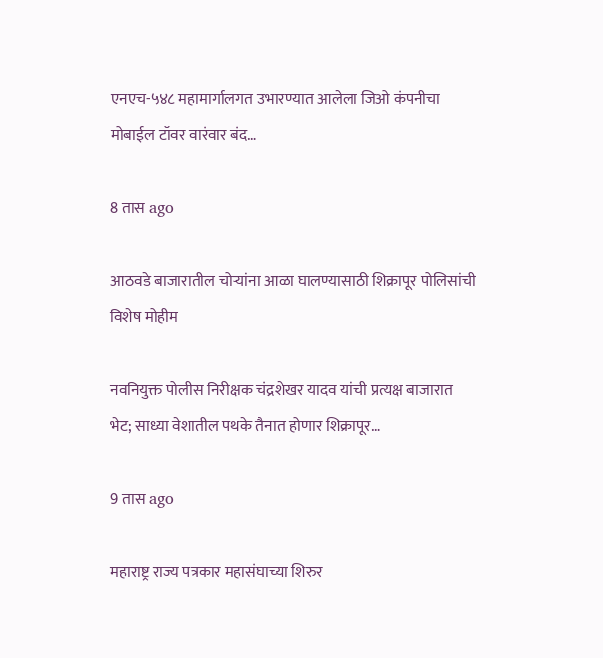एनएच-५४८ महामार्गालगत उभारण्यात आलेला जिओ कंपनीचा मोबाईल टॉवर वारंवार बंद…

8 तास ago

आठवडे बाजारातील चोऱ्यांना आळा घालण्यासाठी शिक्रापूर पोलिसांची विशेष मोहीम

नवनियुक्त पोलीस निरीक्षक चंद्रशेखर यादव यांची प्रत्यक्ष बाजारात भेट; साध्या वेशातील पथके तैनात होणार शिक्रापूर…

9 तास ago

महाराष्ट्र राज्य पत्रकार महासंघाच्या शिरुर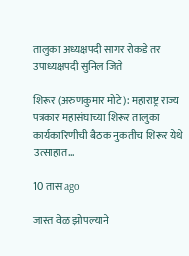तालुका अध्यक्षपदी सागर रोकडे तर उपाध्यक्षपदी सुनिल जिते

शिरूर (अरुणकुमार मोटे): महाराष्ट्र राज्य पत्रकार महासंघाच्या शिरूर तालुका कार्यकारिणीची बैठक नुकतीच शिरूर येथे उत्साहात…

10 तास ago

जास्त वेळ झोपल्याने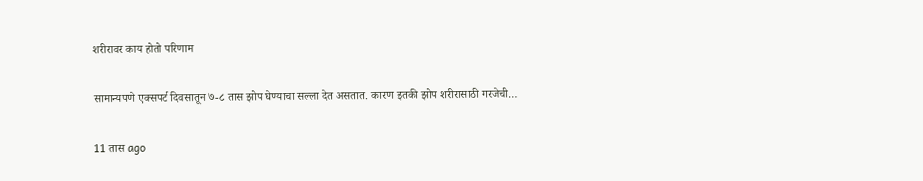शरीरावर काय होतो परिणाम

सामान्यपणे एक्सपर्ट दिवसातून ७-८ तास झोप घेण्याचा सल्ला देत असतात. कारण इतकी झोप शरीरासाठी गरजेची…

11 तास ago